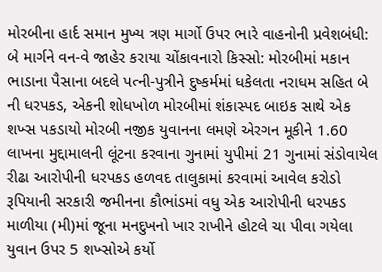મોરબીના હાર્દ સમાન મુખ્ય ત્રણ માર્ગો ઉપર ભારે વાહનોની પ્રવેશબંધી: બે માર્ગને વન-વે જાહેર કરાયા ચોંકાવનારો કિસ્સો: મોરબીમાં મકાન ભાડાના પૈસાના બદલે પત્ની-પુત્રીને દુષ્કર્મમાં ધકેલતા નરાધમ સહિત બે ની ધરપકડ, એકની શોધખોળ મોરબીમાં શંકાસ્પદ બાઇક સાથે એક શખ્સ પકડાયો મોરબી નજીક યુવાનના લમણે એરગન મૂકીને 1.60 લાખના મુદ્દામાલની લૂંટના કરવાના ગુનામાં યુપીમાં 21 ગુનામાં સંડોવાયેલ રીઢા આરોપીની ધરપકડ હળવદ તાલુકામાં કરવામાં આવેલ કરોડો રૂપિયાની સરકારી જમીનના કૌભાંડમાં વધુ એક આરોપીની ધરપકડ માળીયા (મી)માં જૂના મનદુખનો ખાર રાખીને હોટલે ચા પીવા ગયેલા યુવાન ઉપર 5 શખ્સોએ કર્યો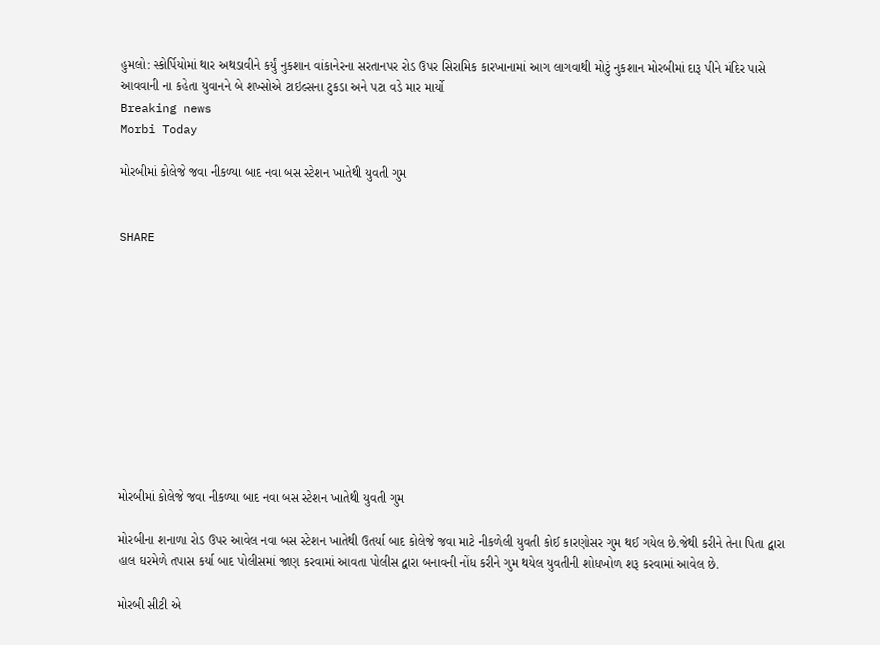હુમલો: સ્કોર્પિયોમાં થાર અથડાવીને કર્યું નુકશાન વાંકાનેરના સરતાનપર રોડ ઉપર સિરામિક કારખાનામાં આગ લાગવાથી મોટું નુકશાન મોરબીમાં દારૂ પીને મંદિર પાસે આવવાની ના કહેતા યુવાનને બે શખ્સોએ ટાઇલ્સના ટુકડા અને પટા વડે માર માર્યો
Breaking news
Morbi Today

મોરબીમાં કોલેજે જવા નીકળ્યા બાદ નવા બસ સ્ટેશન ખાતેથી યુવતી ગુમ


SHARE











મોરબીમાં કોલેજે જવા નીકળ્યા બાદ નવા બસ સ્ટેશન ખાતેથી યુવતી ગુમ

મોરબીના શનાળા રોડ ઉપર આવેલ નવા બસ સ્ટેશન ખાતેથી ઉતર્યા બાદ કોલેજે જવા માટે નીકળેલી યુવતી કોઈ કારણોસર ગુમ થઈ ગયેલ છે.જેથી કરીને તેના પિતા દ્વારા હાલ ઘરમેળે તપાસ કર્યા બાદ પોલીસમાં જાણ કરવામાં આવતા પોલીસ દ્વારા બનાવની નોંધ કરીને ગુમ થયેલ યુવતીની શોધખોળ શરૂ કરવામાં આવેલ છે.

મોરબી સીટી એ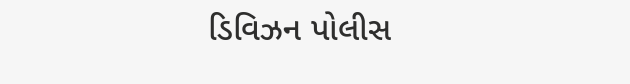ડિવિઝન પોલીસ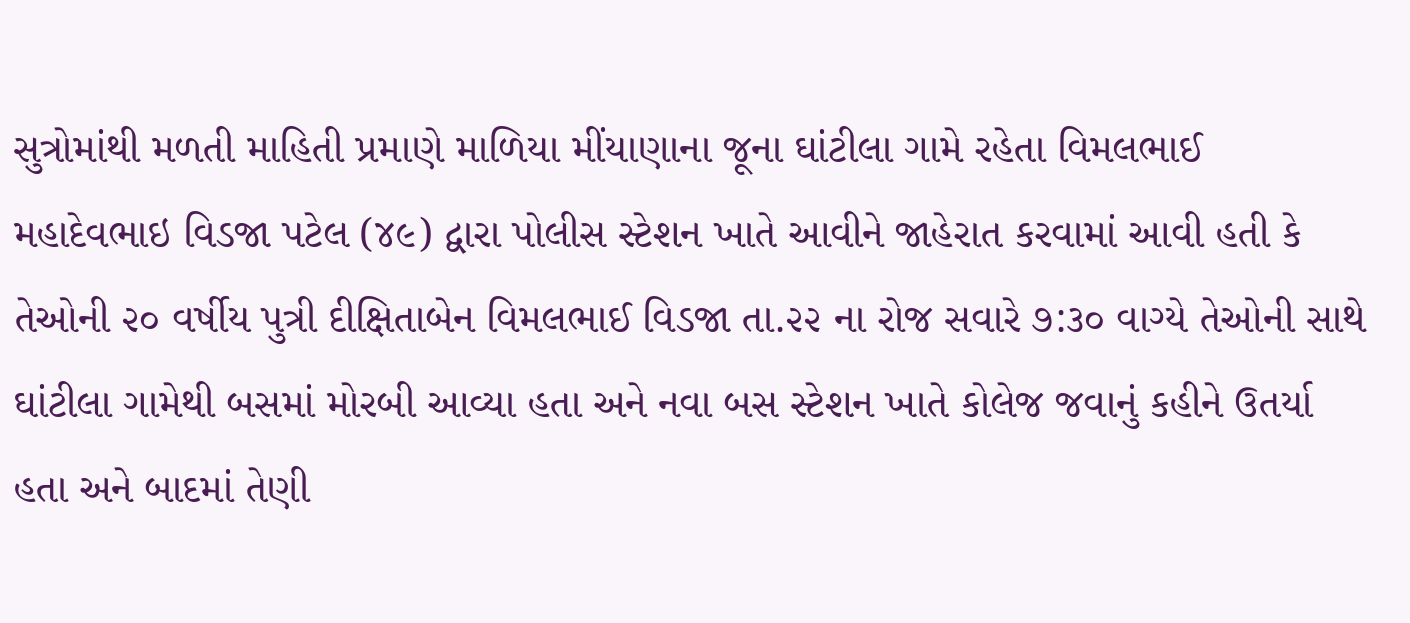સુત્રોમાંથી મળતી માહિતી પ્રમાણે માળિયા મીંયાણાના જૂના ઘાંટીલા ગામે રહેતા વિમલભાઈ મહાદેવભાઇ વિડજા પટેલ (૪૯) દ્વારા પોલીસ સ્ટેશન ખાતે આવીને જાહેરાત કરવામાં આવી હતી કે તેઓની ૨૦ વર્ષીય પુત્રી દીક્ષિતાબેન વિમલભાઈ વિડજા તા.૨૨ ના રોજ સવારે ૭:૩૦ વાગ્યે તેઓની સાથે ઘાંટીલા ગામેથી બસમાં મોરબી આવ્યા હતા અને નવા બસ સ્ટેશન ખાતે કોલેજ જવાનું કહીને ઉતર્યા હતા અને બાદમાં તેણી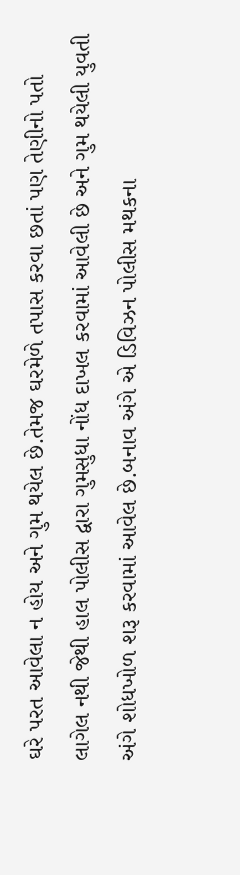ઘરે પરત આવેલા ન હોય અને ગુમ થયેલ છે.તેમજ ઘરમેળે તપાસ કરવા છતાં પણ તેણીનો પતો લાગેલ નથી જેથી હાલ પોલીસ દ્વારા ગુમસુધા નોંધ દાખલ કરવામાં આવેલી છે અને ગુમ થયેલી યુવતી અંગે શોધખોળ શરૂ કરવામાં આવેલ છે.બનાવ અંગે એ ડિવિઝન પોલીસ મથકના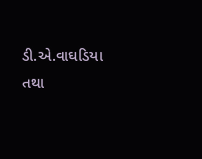ડી.એ.વાઘડિયા તથા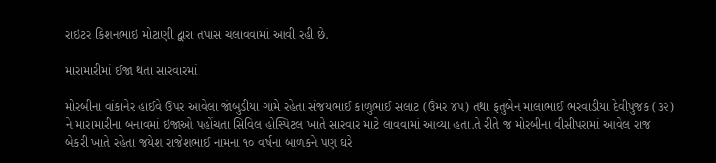રાઇટર કિશનભાઇ મોટાણી દ્વારા તપાસ ચલાવવામાં આવી રહી છે.

મારામારીમાં ઈજા થતા સારવારમાં

મોરબીના વાંકાનેર હાઈવે ઉપર આવેલા જાંબુડીયા ગામે રહેતા સંજયભાઈ કાળુભાઈ સલાટ (ઉંમર ૪૫) તથા ફતુબેન માલાભાઈ ભરવાડીયા દેવીપુજક (૩૨) ને મારામારીના બનાવમાં ઇજાઓ પહોંચતા સિવિલ હોસ્પિટલ ખાતે સારવાર માટે લાવવામાં આવ્યા હતા.તે રીતે જ મોરબીના વીસીપરામાં આવેલ રાજ બેકરી ખાતે રહેતા જયેશ રાજેશભાઈ નામના ૧૦ વર્ષના બાળકને પણ ઘરે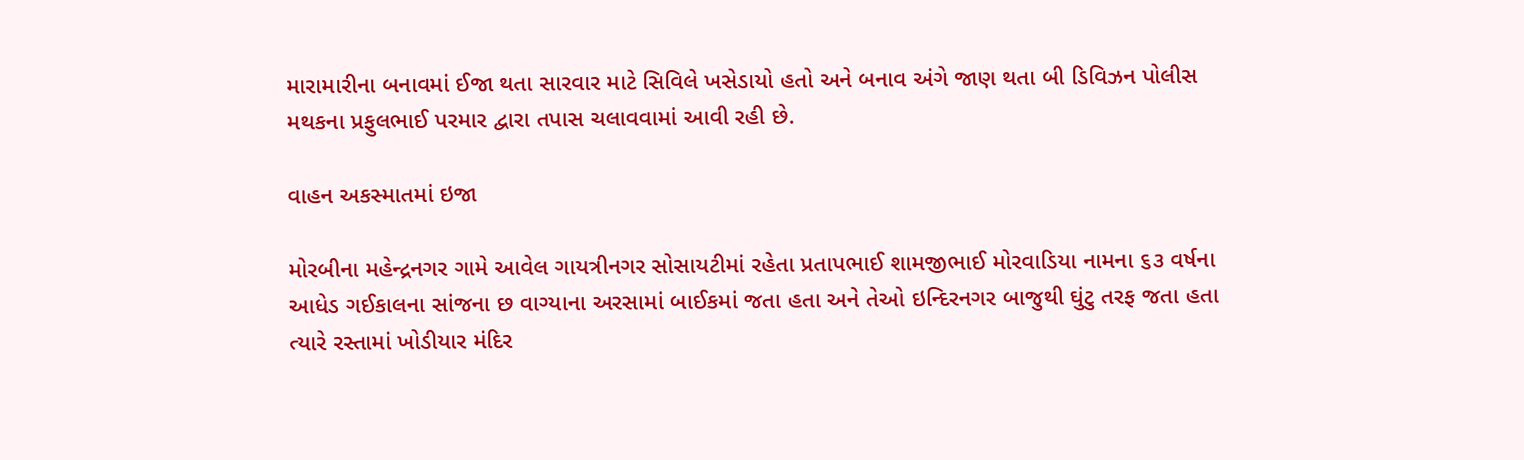મારામારીના બનાવમાં ઈજા થતા સારવાર માટે સિવિલે ખસેડાયો હતો અને બનાવ અંગે જાણ થતા બી ડિવિઝન પોલીસ મથકના પ્રફુલભાઈ પરમાર દ્વારા તપાસ ચલાવવામાં આવી રહી છે.

વાહન અકસ્માતમાં ઇજા

મોરબીના મહેન્દ્રનગર ગામે આવેલ ગાયત્રીનગર સોસાયટીમાં રહેતા પ્રતાપભાઈ શામજીભાઈ મોરવાડિયા નામના ૬૩ વર્ષના આધેડ ગઈકાલના સાંજના છ વાગ્યાના અરસામાં બાઈકમાં જતા હતા અને તેઓ ઇન્દિરનગર બાજુથી ઘુંટુ તરફ જતા હતા ત્યારે રસ્તામાં ખોડીયાર મંદિર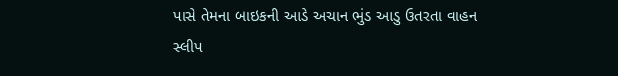પાસે તેમના બાઇકની આડે અચાન ભુંડ આડુ ઉતરતા વાહન સ્લીપ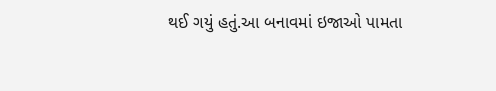થઈ ગયું હતું.આ બનાવમાં ઇજાઓ પામતા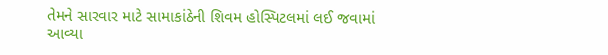તેમને સારવાર માટે સામાકાંઠેની શિવમ હોસ્પિટલમાં લઈ જવામાં આવ્યા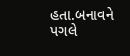હતા.બનાવને પગલે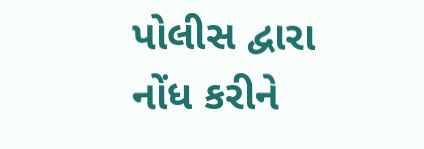પોલીસ દ્વારા નોંધ કરીને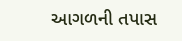આગળની તપાસ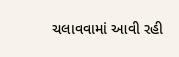ચલાવવામાં આવી રહી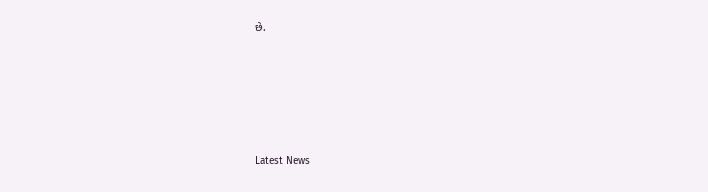છે.






Latest News